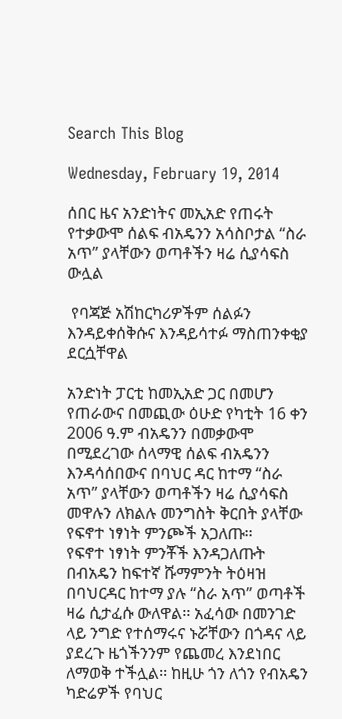Search This Blog

Wednesday, February 19, 2014

ሰበር ዜና አንድነትና መኢአድ የጠሩት የተቃውሞ ሰልፍ ብአዴንን አሳስቦታል “ስራ አጥ” ያላቸውን ወጣቶችን ዛሬ ሲያሳፍስ ውሏል

 የባጃጅ አሽከርካሪዎችም ሰልፉን እንዳይቀሰቅሱና እንዳይሳተፉ ማስጠንቀቂያ ደርሷቸዋል

አንድነት ፓርቲ ከመኢአድ ጋር በመሆን የጠራውና በመጪው ዕሁድ የካቲት 16 ቀን 2006 ዓ.ም ብአዴንን በመቃውሞ በሚደረገው ሰላማዊ ሰልፍ ብአዴንን እንዳሳሰበውና በባህር ዳር ከተማ “ስራ አጥ” ያላቸውን ወጣቶችን ዛሬ ሲያሳፍስ መዋሉን ለክልሉ መንግስት ቅርበት ያላቸው የፍኖተ ነፃነት ምንጮች አጋለጡ፡፡
የፍኖተ ነፃነት ምንቾች እንዳጋለጡት በብአዴን ከፍተኛ ሹማምንት ትዕዛዝ በባህርዳር ከተማ ያሉ “ስራ አጥ” ወጣቶች ዛሬ ሲታፈሱ ውለዋል፡፡ አፈሳው በመንገድ ላይ ንግድ የተሰማሩና ኑሯቸውን በጎዳና ላይ ያደረጉ ዜጎችንንም የጨመረ እንደነበር ለማወቅ ተችሏል፡፡ ከዚሁ ጎን ለጎን የብአዴን ካድሬዎች የባህር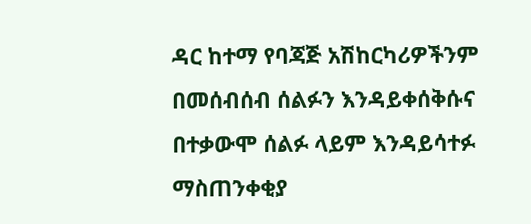ዳር ከተማ የባጃጅ አሽከርካሪዎችንም በመሰብሰብ ሰልፉን እንዳይቀሰቅሱና  በተቃውሞ ሰልፉ ላይም እንዳይሳተፉ ማስጠንቀቂያ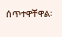ሰጥተዋቸዋል፡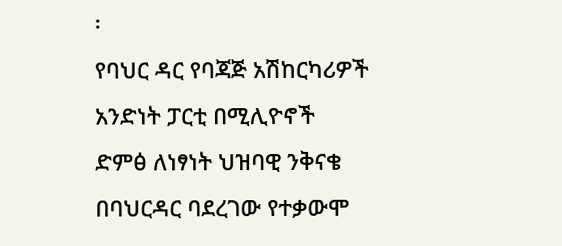፡
የባህር ዳር የባጃጅ አሽከርካሪዎች አንድነት ፓርቲ በሚሊዮኖች ድምፅ ለነፃነት ህዝባዊ ንቅናቄ በባህርዳር ባደረገው የተቃውሞ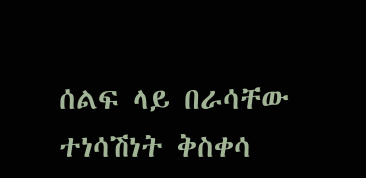ሰልፍ ላይ በራሳቸው ተነሳሽነት ቅስቀሳ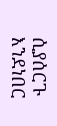ሲያሰርጉ እንደነበር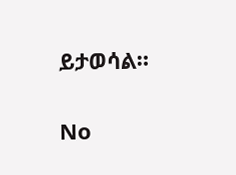ይታወሳል።

No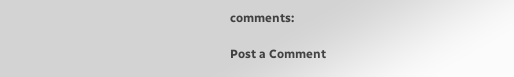comments:

Post a Comment